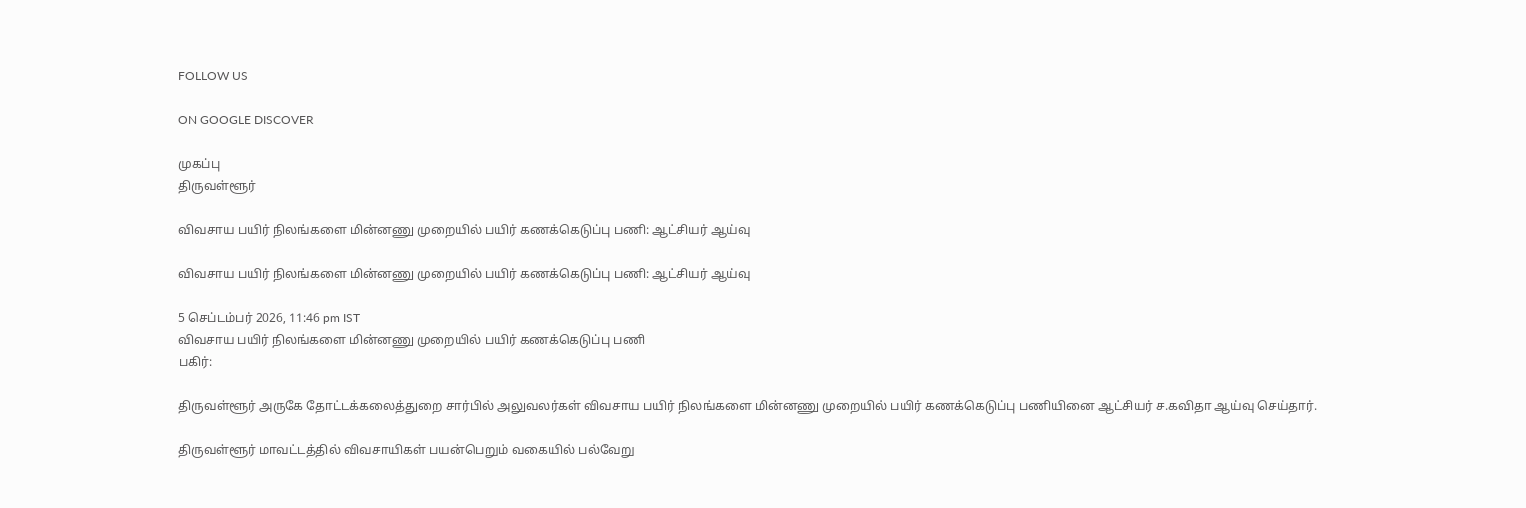FOLLOW US

ON GOOGLE DISCOVER

முகப்பு
திருவள்ளூர்

விவசாய பயிர் நிலங்களை மின்னணு முறையில் பயிர் கணக்கெடுப்பு பணி: ஆட்சியர் ஆய்வு

விவசாய பயிர் நிலங்களை மின்னணு முறையில் பயிர் கணக்கெடுப்பு பணி: ஆட்சியர் ஆய்வு

5 செப்டம்பர் 2026, 11:46 pm IST
விவசாய பயிர் நிலங்களை மின்னணு முறையில் பயிர் கணக்கெடுப்பு பணி
பகிர்:

திருவள்ளூர் அருகே தோட்டக்கலைத்துறை சார்பில் அலுவலர்கள் விவசாய பயிர் நிலங்களை மின்னணு முறையில் பயிர் கணக்கெடுப்பு பணியினை ஆட்சியர் ச.கவிதா ஆய்வு செய்தார்.

திருவள்ளூர் மாவட்டத்தில் விவசாயிகள் பயன்பெறும் வகையில் பல்வேறு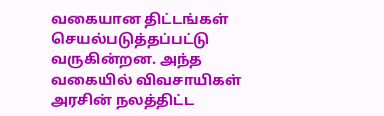வகையான திட்டங்கள் செயல்படுத்தப்பட்டு வருகின்றன. அந்த வகையில் விவசாயிகள் அரசின் நலத்திட்ட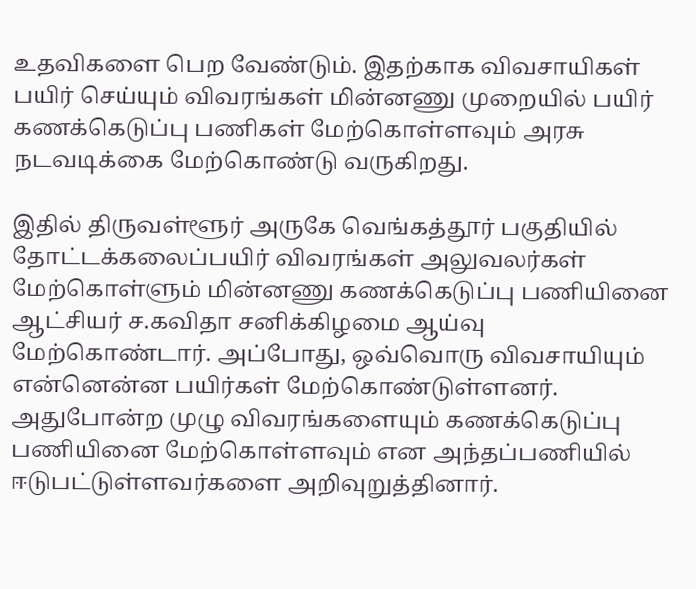உதவிகளை பெற வேண்டும். இதற்காக விவசாயிகள் பயிர் செய்யும் விவரங்கள் மின்னணு முறையில் பயிர் கணக்கெடுப்பு பணிகள் மேற்கொள்ளவும் அரசு நடவடிக்கை மேற்கொண்டு வருகிறது.

இதில் திருவள்ளூர் அருகே வெங்கத்தூர் பகுதியில் தோட்டக்கலைப்பயிர் விவரங்கள் அலுவலர்கள் மேற்கொள்ளும் மின்னணு கணக்கெடுப்பு பணியினை ஆட்சியர் ச.கவிதா சனிக்கிழமை ஆய்வு மேற்கொண்டார். அப்போது, ஒவ்வொரு விவசாயியும் என்னென்ன பயிர்கள் மேற்கொண்டுள்ளனர். அதுபோன்ற முழு விவரங்களையும் கணக்கெடுப்பு பணியினை மேற்கொள்ளவும் என அந்தப்பணியில் ஈடுபட்டுள்ளவர்களை அறிவுறுத்தினார்.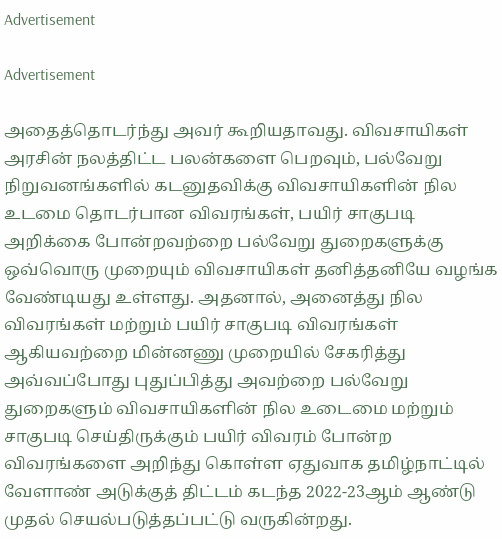Advertisement

Advertisement

அதைத்தொடர்ந்து அவர் கூறியதாவது. விவசாயிகள் அரசின் நலத்திட்ட பலன்களை பெறவும், பல்வேறு நிறுவனங்களில் கடனுதவிக்கு விவசாயிகளின் நில உடமை தொடர்பான விவரங்கள், பயிர் சாகுபடி அறிக்கை போன்றவற்றை பல்வேறு துறைகளுக்கு ஒவ்வொரு முறையும் விவசாயிகள் தனித்தனியே வழங்க வேண்டியது உள்ளது. அதனால், அனைத்து நில விவரங்கள் மற்றும் பயிர் சாகுபடி விவரங்கள் ஆகியவற்றை மின்னணு முறையில் சேகரித்து அவ்வப்போது புதுப்பித்து அவற்றை பல்வேறு துறைகளும் விவசாயிகளின் நில உடைமை மற்றும் சாகுபடி செய்திருக்கும் பயிர் விவரம் போன்ற விவரங்களை அறிந்து கொள்ள ஏதுவாக தமிழ்நாட்டில் வேளாண் அடுக்குத் திட்டம் கடந்த 2022-23ஆம் ஆண்டு முதல் செயல்படுத்தப்பட்டு வருகின்றது.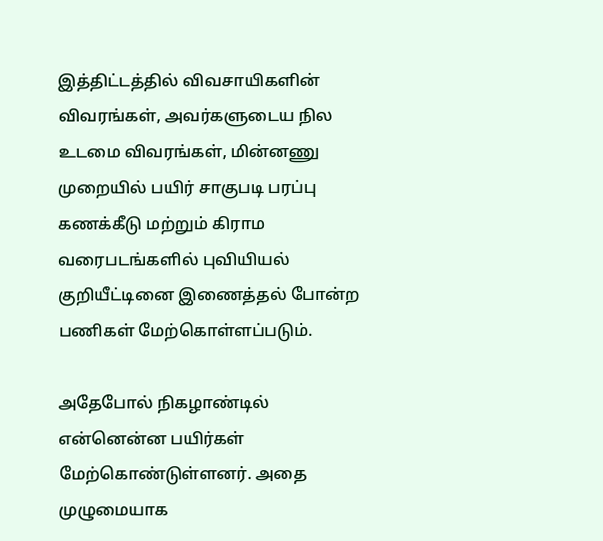இத்திட்டத்தில் விவசாயிகளின் விவரங்கள், அவர்களுடைய நில உடமை விவரங்கள், மின்னணு முறையில் பயிர் சாகுபடி பரப்பு கணக்கீடு மற்றும் கிராம வரைபடங்களில் புவியியல் குறியீட்டினை இணைத்தல் போன்ற பணிகள் மேற்கொள்ளப்படும்.

அதேபோல் நிகழாண்டில் என்னென்ன பயிர்கள் மேற்கொண்டுள்ளனர். அதை முழுமையாக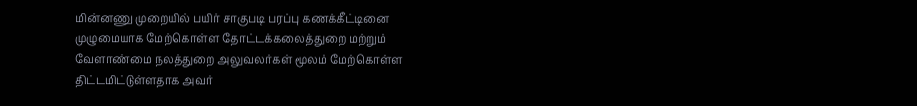மின்னணு முறையில் பயிர் சாகுபடி பரப்பு கணக்கீட்டினை முழுமையாக மேற்கொள்ள தோட்டக்கலைத்துறை மற்றும் வேளாண்மை நலத்துறை அலுவலர்கள் மூலம் மேற்கொள்ள திட்டமிட்டுள்ளதாக அவர்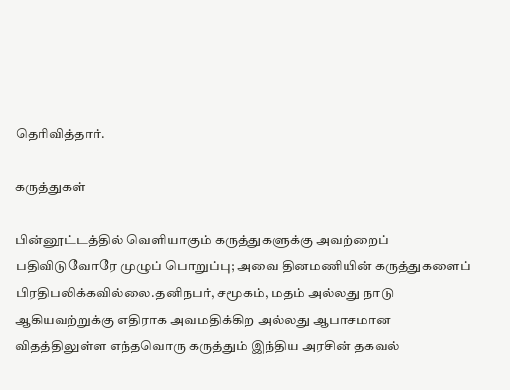தெரிவித்தார்.

கருத்துகள்

பின்னூட்டத்தில் வெளியாகும் கருத்துகளுக்கு அவற்றைப் பதிவிடுவோரே முழுப் பொறுப்பு; அவை தினமணியின் கருத்துகளைப் பிரதிபலிக்கவில்லை.தனிநபர், சமூகம், மதம் அல்லது நாடு ஆகியவற்றுக்கு எதிராக அவமதிக்கிற அல்லது ஆபாசமான விதத்திலுள்ள எந்தவொரு கருத்தும் இந்திய அரசின் தகவல்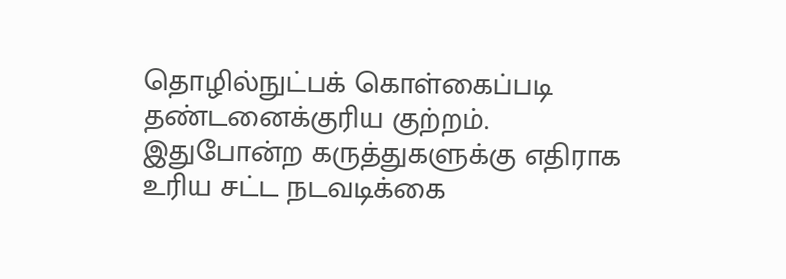தொழில்நுட்பக் கொள்கைப்படி தண்டனைக்குரிய குற்றம். இதுபோன்ற கருத்துகளுக்கு எதிராக உரிய சட்ட நடவடிக்கை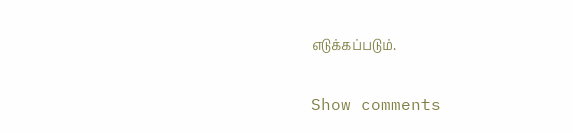எடுக்கப்படும்.

Show comments